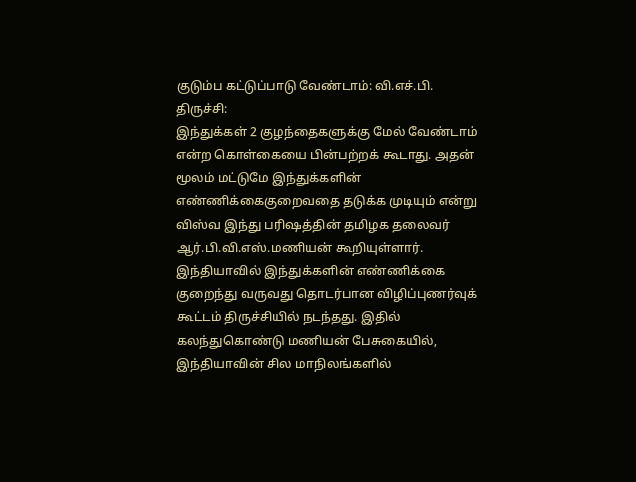குடும்ப கட்டுப்பாடு வேண்டாம்: வி.எச்.பி.
திருச்சி:
இந்துக்கள் 2 குழந்தைகளுக்கு மேல் வேண்டாம் என்ற கொள்கையை பின்பற்றக் கூடாது. அதன் மூலம் மட்டுமே இந்துக்களின் எண்ணிக்கைகுறைவதை தடுக்க முடியும் என்று விஸ்வ இந்து பரிஷத்தின் தமிழக தலைவர் ஆர்.பி.வி.எஸ்.மணியன் கூறியுள்ளார்.
இந்தியாவில் இந்துக்களின் எண்ணிக்கை குறைந்து வருவது தொடர்பான விழிப்புணர்வுக் கூட்டம் திருச்சியில் நடந்தது. இதில் கலந்துகொண்டு மணியன் பேசுகையில்,
இந்தியாவின் சில மாநிலங்களில்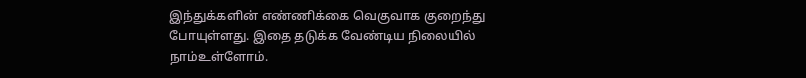இந்துக்களின் எண்ணிக்கை வெகுவாக குறைந்து போயுள்ளது. இதை தடுக்க வேண்டிய நிலையில் நாம்உள்ளோம்.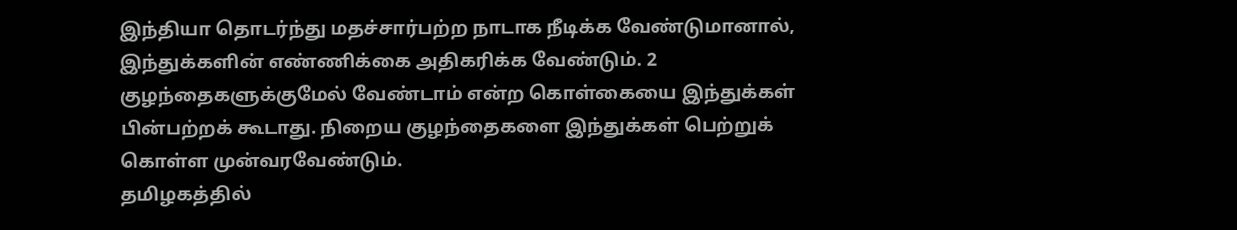இந்தியா தொடர்ந்து மதச்சார்பற்ற நாடாக நீடிக்க வேண்டுமானால், இந்துக்களின் எண்ணிக்கை அதிகரிக்க வேண்டும். 2 குழந்தைகளுக்குமேல் வேண்டாம் என்ற கொள்கையை இந்துக்கள் பின்பற்றக் கூடாது. நிறைய குழந்தைகளை இந்துக்கள் பெற்றுக் கொள்ள முன்வரவேண்டும்.
தமிழகத்தில்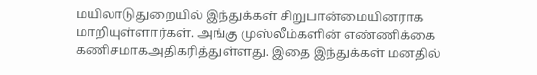மயிலாடுதுறையில் இந்துக்கள் சிறுபான்மையினராக மாறியுள்ளார்கள். அங்கு முஸ்லீம்களின் எண்ணிக்கை கணிசமாகஅதிகரித்துள்ளது. இதை இந்துக்கள் மனதில்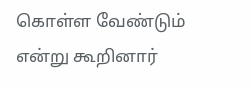கொள்ள வேண்டும் என்று கூறினார்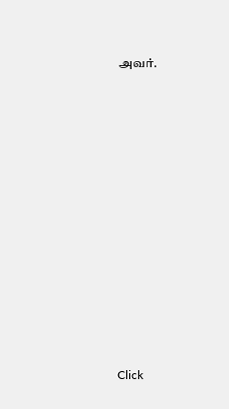அவர்.












Click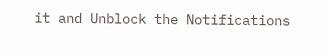it and Unblock the Notifications